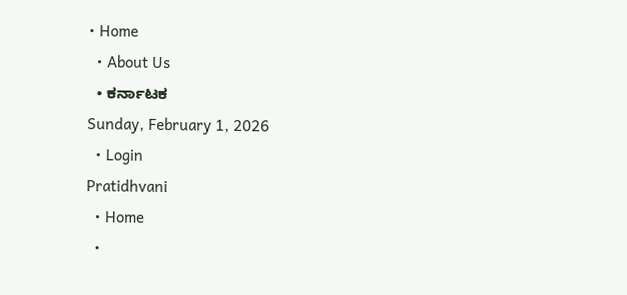• Home
  • About Us
  • ಕರ್ನಾಟಕ
Sunday, February 1, 2026
  • Login
Pratidhvani
  • Home
  •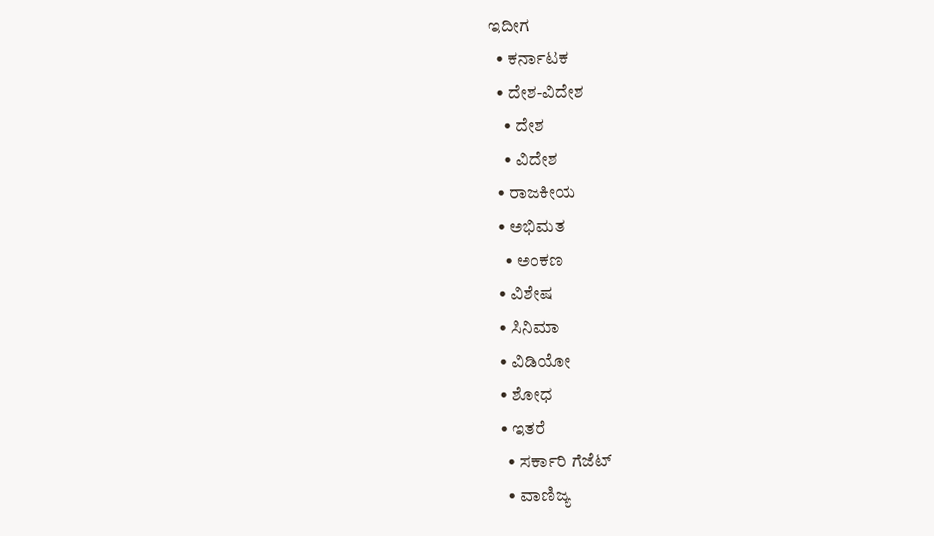ಇದೀಗ
  • ಕರ್ನಾಟಕ
  • ದೇಶ-ವಿದೇಶ
    • ದೇಶ
    • ವಿದೇಶ
  • ರಾಜಕೀಯ
  • ಅಭಿಮತ
    • ಅಂಕಣ
  • ವಿಶೇಷ
  • ಸಿನಿಮಾ
  • ವಿಡಿಯೋ
  • ಶೋಧ
  • ಇತರೆ
    • ಸರ್ಕಾರಿ ಗೆಜೆಟ್
    • ವಾಣಿಜ್ಯ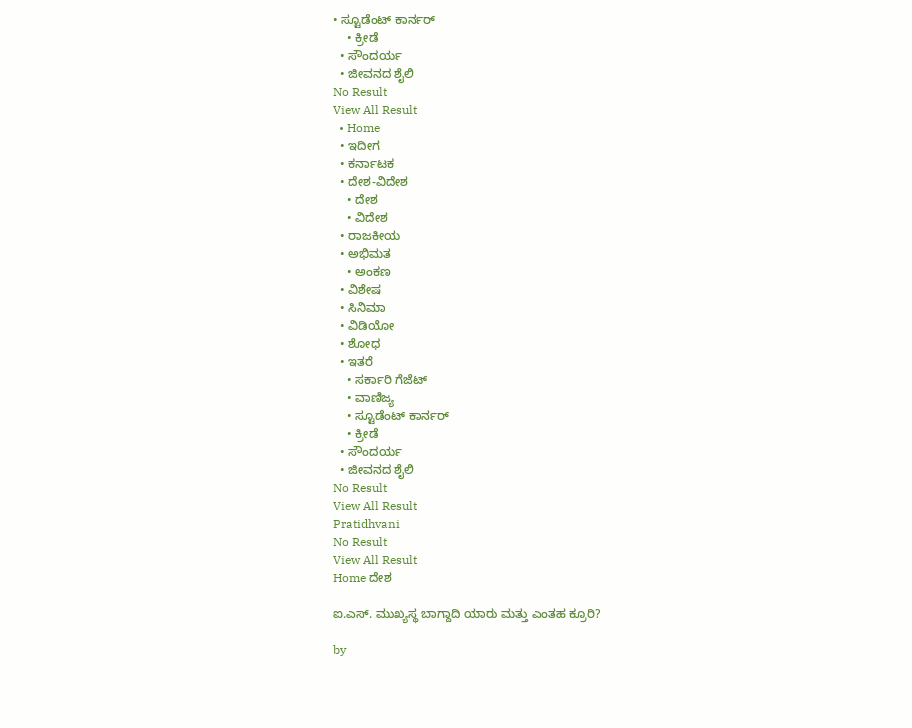• ಸ್ಟೂಡೆಂಟ್‌ ಕಾರ್ನರ್
    • ಕ್ರೀಡೆ
  • ಸೌಂದರ್ಯ
  • ಜೀವನದ ಶೈಲಿ
No Result
View All Result
  • Home
  • ಇದೀಗ
  • ಕರ್ನಾಟಕ
  • ದೇಶ-ವಿದೇಶ
    • ದೇಶ
    • ವಿದೇಶ
  • ರಾಜಕೀಯ
  • ಅಭಿಮತ
    • ಅಂಕಣ
  • ವಿಶೇಷ
  • ಸಿನಿಮಾ
  • ವಿಡಿಯೋ
  • ಶೋಧ
  • ಇತರೆ
    • ಸರ್ಕಾರಿ ಗೆಜೆಟ್
    • ವಾಣಿಜ್ಯ
    • ಸ್ಟೂಡೆಂಟ್‌ ಕಾರ್ನರ್
    • ಕ್ರೀಡೆ
  • ಸೌಂದರ್ಯ
  • ಜೀವನದ ಶೈಲಿ
No Result
View All Result
Pratidhvani
No Result
View All Result
Home ದೇಶ

ಐ.ಎಸ್. ಮುಖ್ಯಸ್ಥ ಬಾಗ್ದಾದಿ ಯಾರು ಮತ್ತು ಎಂತಹ ಕ್ರೂರಿ?

by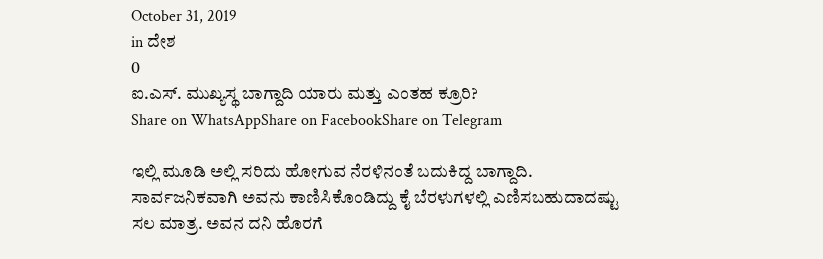October 31, 2019
in ದೇಶ
0
ಐ.ಎಸ್. ಮುಖ್ಯಸ್ಥ ಬಾಗ್ದಾದಿ ಯಾರು ಮತ್ತು ಎಂತಹ ಕ್ರೂರಿ?
Share on WhatsAppShare on FacebookShare on Telegram

ಇಲ್ಲಿ ಮೂಡಿ ಅಲ್ಲಿ ಸರಿದು ಹೋಗುವ ನೆರಳಿನಂತೆ ಬದುಕಿದ್ದ ಬಾಗ್ದಾದಿ. ಸಾರ್ವಜನಿಕವಾಗಿ ಅವನು ಕಾಣಿಸಿಕೊಂಡಿದ್ದು ಕೈ ಬೆರಳುಗಳಲ್ಲಿ ಎಣಿಸಬಹುದಾದಷ್ಟು ಸಲ ಮಾತ್ರ. ಅವನ ದನಿ ಹೊರಗೆ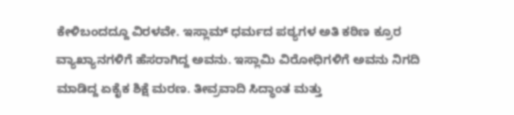ಕೇಳಿಬಂದದ್ದೂ ವಿರಳವೇ. ಇಸ್ಲಾಮ್ ಧರ್ಮದ ಪಠ್ಯಗಳ ಅತಿ ಕಠಿಣ ಕ್ರೂರ ವ್ಯಾಖ್ಯಾನಗಳಿಗೆ ಹೆಸರಾಗಿದ್ದ ಅವನು. ಇಸ್ಲಾಮಿ ವಿರೋಧಿಗಳಿಗೆ ಅವನು ನಿಗದಿ ಮಾಡಿದ್ದ ಏಕೈಕ ಶಿಕ್ಷೆ ಮರಣ. ತೀವ್ರವಾದಿ ಸಿದ್ಧಾಂತ ಮತ್ತು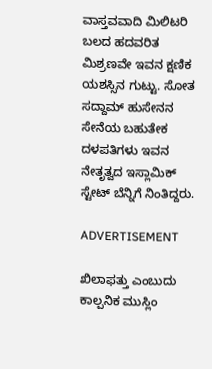ವಾಸ್ತವವಾದಿ ಮಿಲಿಟರಿ ಬಲದ ಹದವರಿತ ಮಿಶ್ರಣವೇ ಇವನ ಕ್ಷಣಿಕ ಯಶಸ್ಸಿನ ಗುಟ್ಟು. ಸೋತ ಸದ್ದಾಮ್ ಹುಸೇನನ ಸೇನೆಯ ಬಹುತೇಕ ದಳಪತಿಗಳು ಇವನ ನೇತೃತ್ವದ ಇಸ್ಲಾಮಿಕ್ ಸ್ಟೇಟ್ ಬೆನ್ನಿಗೆ ನಿಂತಿದ್ದರು.

ADVERTISEMENT

ಖಿಲಾಫತ್ತು ಎಂಬುದು ಕಾಲ್ಪನಿಕ ಮುಸ್ಲಿಂ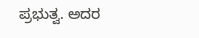ಪ್ರಭುತ್ವ. ಅದರ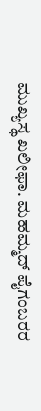ಮುಖ್ಯಸ್ಥ ಖಲೀಫಾ. ಮಹಮ್ಮದ್ ಪೈಗಂಬರರ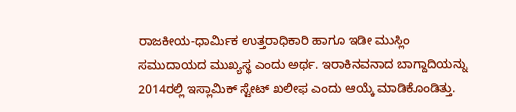ರಾಜಕೀಯ-ಧಾರ್ಮಿಕ ಉತ್ತರಾಧಿಕಾರಿ ಹಾಗೂ ಇಡೀ ಮುಸ್ಲಿಂ ಸಮುದಾಯದ ಮುಖ್ಯಸ್ಥ ಎಂದು ಅರ್ಥ. ಇರಾಕಿನವನಾದ ಬಾಗ್ದಾದಿಯನ್ನು 2014ರಲ್ಲಿ ಇಸ್ಲಾಮಿಕ್ ಸ್ಟೇಟ್ ಖಲೀಫ ಎಂದು ಆಯ್ಕೆ ಮಾಡಿಕೊಂಡಿತ್ತು.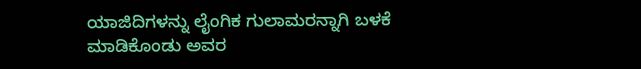ಯಾಜಿದಿಗಳನ್ನು ಲೈಂಗಿಕ ಗುಲಾಮರನ್ನಾಗಿ ಬಳಕೆ ಮಾಡಿಕೊಂಡು ಅವರ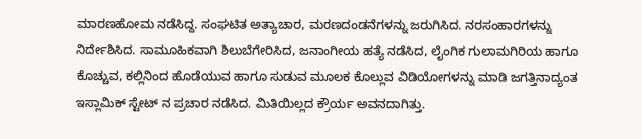ಮಾರಣಹೋಮ ನಡೆಸಿದ್ದ. ಸಂಘಟಿತ ಅತ್ಯಾಚಾರ, ಮರಣದಂಡನೆಗಳನ್ನು ಜರುಗಿಸಿದ. ನರಸಂಹಾರಗಳನ್ನು ನಿರ್ದೇಶಿಸಿದ. ಸಾಮೂಹಿಕವಾಗಿ ಶಿಲುಬೆಗೇರಿಸಿದ, ಜನಾಂಗೀಯ ಹತ್ಯೆ ನಡೆಸಿದ, ಲೈಂಗಿಕ ಗುಲಾಮಗಿರಿಯ ಹಾಗೂ ಕೊಚ್ಚುವ, ಕಲ್ಲಿನಿಂದ ಹೊಡೆಯುವ ಹಾಗೂ ಸುಡುವ ಮೂಲಕ ಕೊಲ್ಲುವ ವಿಡಿಯೋಗಳನ್ನು ಮಾಡಿ ಜಗತ್ತಿನಾದ್ಯಂತ ಇಸ್ಲಾಮಿಕ್ ಸ್ಟೇಟ್ ನ ಪ್ರಚಾರ ನಡೆಸಿದ. ಮಿತಿಯಿಲ್ಲದ ಕ್ರೌರ್ಯ ಅವನದಾಗಿತ್ತು.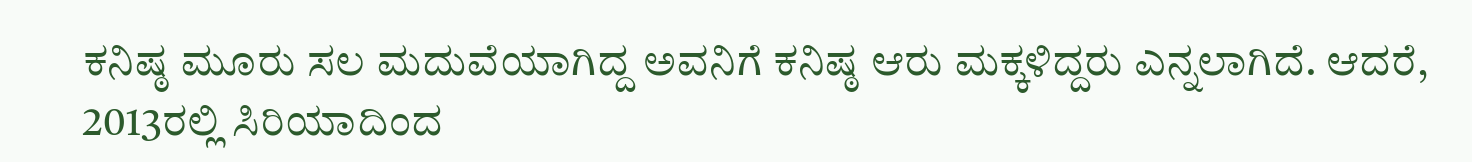ಕನಿಷ್ಠ ಮೂರು ಸಲ ಮದುವೆಯಾಗಿದ್ದ ಅವನಿಗೆ ಕನಿಷ್ಠ ಆರು ಮಕ್ಕಳಿದ್ದರು ಎನ್ನಲಾಗಿದೆ. ಆದರೆ, 2013ರಲ್ಲಿ ಸಿರಿಯಾದಿಂದ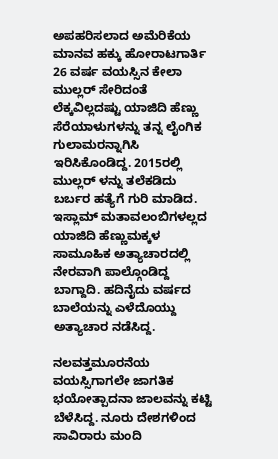ಅಪಹರಿಸಲಾದ ಅಮೆರಿಕೆಯ ಮಾನವ ಹಕ್ಕು ಹೋರಾಟಗಾರ್ತಿ 26 ವರ್ಷ ವಯಸ್ಸಿನ ಕೇಲಾ ಮುಲ್ಲರ್ ಸೇರಿದಂತೆ ಲೆಕ್ಕವಿಲ್ಲದಷ್ಟು ಯಾಜಿದಿ ಹೆಣ್ಣು ಸೆರೆಯಾಳುಗಳನ್ನು ತನ್ನ ಲೈಂಗಿಕ ಗುಲಾಮರನ್ನಾಗಿಸಿ ಇರಿಸಿಕೊಂಡಿದ್ದ. 2015ರಲ್ಲಿ ಮುಲ್ಲರ್ ಳನ್ನು ತಲೆಕಡಿದು ಬರ್ಬರ ಹತ್ಯೆಗೆ ಗುರಿ ಮಾಡಿದ. ಇಸ್ಲಾಮ್ ಮತಾವಲಂಬಿಗಳಲ್ಲದ ಯಾಜಿದಿ ಹೆಣ್ಣುಮಕ್ಕಳ ಸಾಮೂಹಿಕ ಅತ್ಯಾಚಾರದಲ್ಲಿ ನೇರವಾಗಿ ಪಾಲ್ಗೊಂಡಿದ್ದ ಬಾಗ್ದಾದಿ. ಹದಿನೈದು ವರ್ಷದ ಬಾಲೆಯನ್ನು ಎಳೆದೊಯ್ದು ಅತ್ಯಾಚಾರ ನಡೆಸಿದ್ದ.

ನಲವತ್ತಮೂರನೆಯ ವಯಸ್ಸಿಗಾಗಲೇ ಜಾಗತಿಕ ಭಯೋತ್ಪಾದನಾ ಜಾಲವನ್ನು ಕಟ್ಟಿ ಬೆಳೆಸಿದ್ದ. ನೂರು ದೇಶಗಳಿಂದ ಸಾವಿರಾರು ಮಂದಿ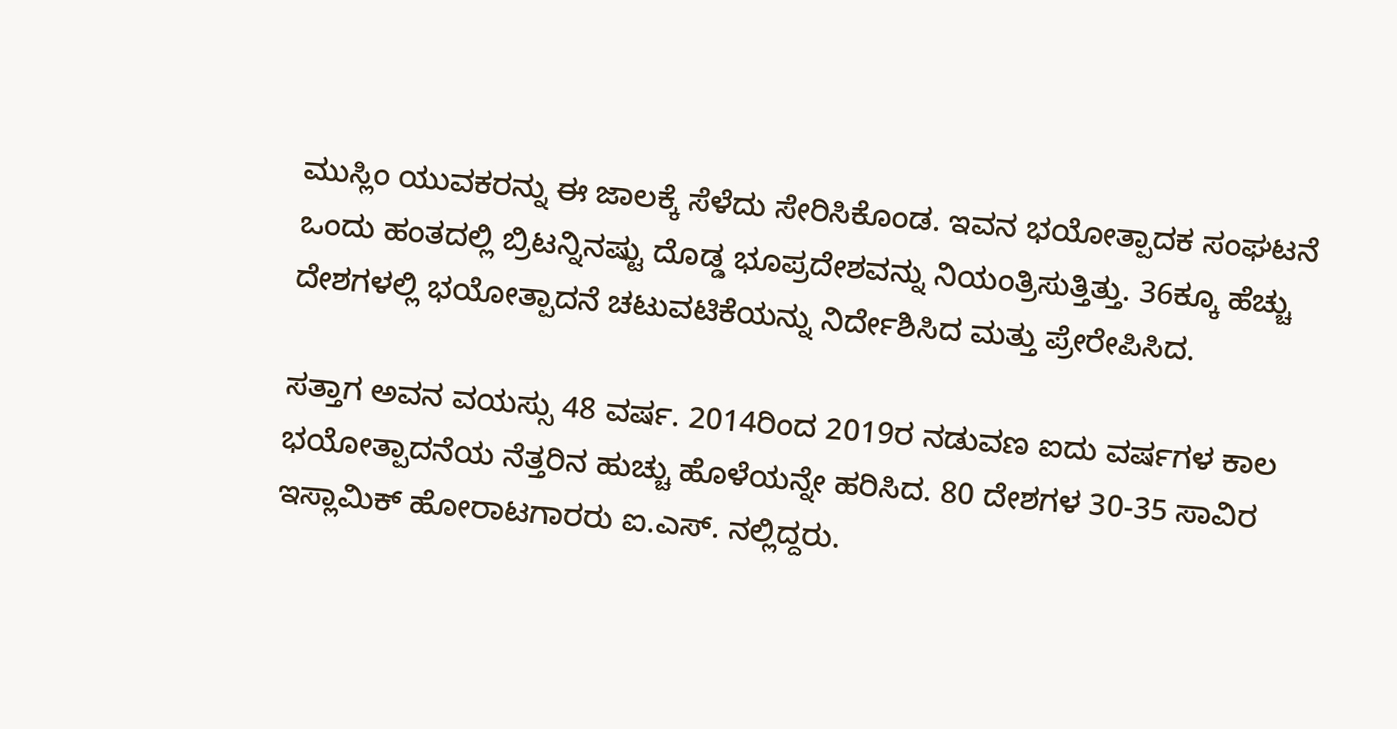ಮುಸ್ಲಿಂ ಯುವಕರನ್ನು ಈ ಜಾಲಕ್ಕೆ ಸೆಳೆದು ಸೇರಿಸಿಕೊಂಡ. ಇವನ ಭಯೋತ್ಪಾದಕ ಸಂಘಟನೆ ಒಂದು ಹಂತದಲ್ಲಿ ಬ್ರಿಟನ್ನಿನಷ್ಟು ದೊಡ್ಡ ಭೂಪ್ರದೇಶವನ್ನು ನಿಯಂತ್ರಿಸುತ್ತಿತ್ತು. 36ಕ್ಕೂ ಹೆಚ್ಚು ದೇಶಗಳಲ್ಲಿ ಭಯೋತ್ಪಾದನೆ ಚಟುವಟಿಕೆಯನ್ನು ನಿರ್ದೇಶಿಸಿದ ಮತ್ತು ಪ್ರೇರೇಪಿಸಿದ.

ಸತ್ತಾಗ ಅವನ ವಯಸ್ಸು 48 ವರ್ಷ. 2014ರಿಂದ 2019ರ ನಡುವಣ ಐದು ವರ್ಷಗಳ ಕಾಲ ಭಯೋತ್ಪಾದನೆಯ ನೆತ್ತರಿನ ಹುಚ್ಚು ಹೊಳೆಯನ್ನೇ ಹರಿಸಿದ. 80 ದೇಶಗಳ 30-35 ಸಾವಿರ ಇಸ್ಲಾಮಿಕ್ ಹೋರಾಟಗಾರರು ಐ.ಎಸ್. ನಲ್ಲಿದ್ದರು.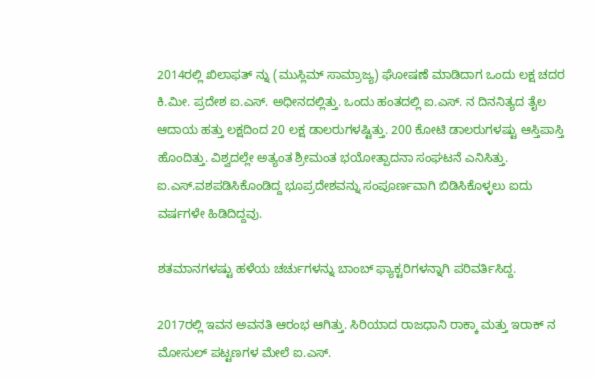2014ರಲ್ಲಿ ಖಿಲಾಫತ್ ನ್ನು (ಮುಸ್ಲಿಮ್ ಸಾಮ್ರಾಜ್ಯ) ಘೋಷಣೆ ಮಾಡಿದಾಗ ಒಂದು ಲಕ್ಷ ಚದರ ಕಿ.ಮೀ. ಪ್ರದೇಶ ಐ.ಎಸ್. ಅಧೀನದಲ್ಲಿತ್ತು. ಒಂದು ಹಂತದಲ್ಲಿ ಐ.ಎಸ್. ನ ದಿನನಿತ್ಯದ ತೈಲ ಆದಾಯ ಹತ್ತು ಲಕ್ಷದಿಂದ 20 ಲಕ್ಷ ಡಾಲರುಗಳಷ್ಟಿತ್ತು. 200 ಕೋಟಿ ಡಾಲರುಗಳಷ್ಟು ಆಸ್ತಿಪಾಸ್ತಿ ಹೊಂದಿತ್ತು. ವಿಶ್ವದಲ್ಲೇ ಅತ್ಯಂತ ಶ್ರೀಮಂತ ಭಯೋತ್ಪಾದನಾ ಸಂಘಟನೆ ಎನಿಸಿತ್ತು. ಐ.ಎಸ್.ವಶಪಡಿಸಿಕೊಂಡಿದ್ದ ಭೂಪ್ರದೇಶವನ್ನು ಸಂಪೂರ್ಣವಾಗಿ ಬಿಡಿಸಿಕೊಳ್ಳಲು ಐದು ವರ್ಷಗಳೇ ಹಿಡಿದಿದ್ದವು.

ಶತಮಾನಗಳಷ್ಟು ಹಳೆಯ ಚರ್ಚುಗಳನ್ನು ಬಾಂಬ್ ಫ್ಯಾಕ್ಟರಿಗಳನ್ನಾಗಿ ಪರಿವರ್ತಿಸಿದ್ದ.

2017ರಲ್ಲಿ ಇವನ ಅವನತಿ ಆರಂಭ ಆಗಿತ್ತು. ಸಿರಿಯಾದ ರಾಜಧಾನಿ ರಾಕ್ಕಾ ಮತ್ತು ಇರಾಕ್ ನ ಮೋಸುಲ್ ಪಟ್ಟಣಗಳ ಮೇಲೆ ಐ.ಎಸ್.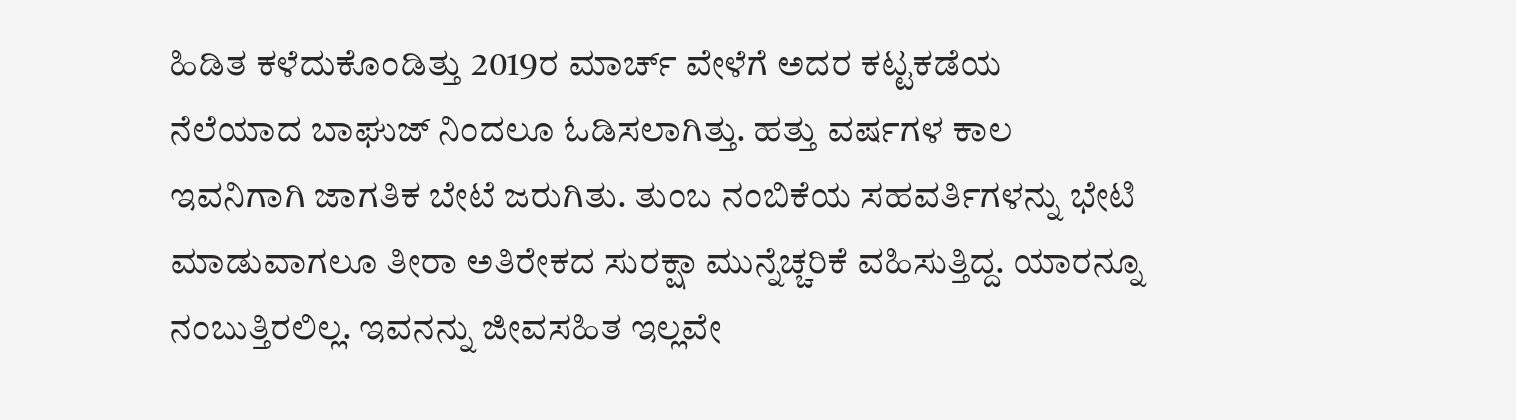ಹಿಡಿತ ಕಳೆದುಕೊಂಡಿತ್ತು 2019ರ ಮಾರ್ಚ್ ವೇಳೆಗೆ ಅದರ ಕಟ್ಟಕಡೆಯ ನೆಲೆಯಾದ ಬಾಘುಜ್ ನಿಂದಲೂ ಓಡಿಸಲಾಗಿತ್ತು. ಹತ್ತು ವರ್ಷಗಳ ಕಾಲ ಇವನಿಗಾಗಿ ಜಾಗತಿಕ ಬೇಟೆ ಜರುಗಿತು. ತುಂಬ ನಂಬಿಕೆಯ ಸಹವರ್ತಿಗಳನ್ನು ಭೇಟಿ ಮಾಡುವಾಗಲೂ ತೀರಾ ಅತಿರೇಕದ ಸುರಕ್ಷಾ ಮುನ್ನೆಚ್ಚರಿಕೆ ವಹಿಸುತ್ತಿದ್ದ. ಯಾರನ್ನೂ ನಂಬುತ್ತಿರಲಿಲ್ಲ. ಇವನನ್ನು ಜೀವಸಹಿತ ಇಲ್ಲವೇ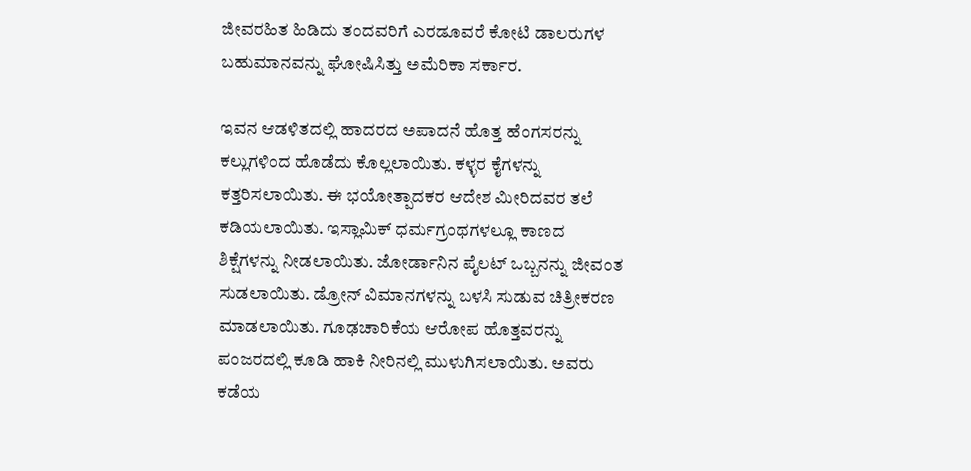ಜೀವರಹಿತ ಹಿಡಿದು ತಂದವರಿಗೆ ಎರಡೂವರೆ ಕೋಟಿ ಡಾಲರುಗಳ ಬಹುಮಾನವನ್ನು ಘೋಷಿಸಿತ್ತು ಅಮೆರಿಕಾ ಸರ್ಕಾರ.

ಇವನ ಆಡಳಿತದಲ್ಲಿ ಹಾದರದ ಅಪಾದನೆ ಹೊತ್ತ ಹೆಂಗಸರನ್ನು ಕಲ್ಲುಗಳಿಂದ ಹೊಡೆದು ಕೊಲ್ಲಲಾಯಿತು. ಕಳ್ಳರ ಕೈಗಳನ್ನು ಕತ್ತರಿಸಲಾಯಿತು. ಈ ಭಯೋತ್ಪಾದಕರ ಆದೇಶ ಮೀರಿದವರ ತಲೆ ಕಡಿಯಲಾಯಿತು. ಇಸ್ಲಾಮಿಕ್ ಧರ್ಮಗ್ರಂಥಗಳಲ್ಲೂ ಕಾಣದ ಶಿಕ್ಷೆಗಳನ್ನು ನೀಡಲಾಯಿತು. ಜೋರ್ಡಾನಿನ ಪೈಲಟ್ ಒಬ್ಬನನ್ನು ಜೀವಂತ ಸುಡಲಾಯಿತು. ಡ್ರೋನ್ ವಿಮಾನಗಳನ್ನು ಬಳಸಿ ಸುಡುವ ಚಿತ್ರೀಕರಣ ಮಾಡಲಾಯಿತು. ಗೂಢಚಾರಿಕೆಯ ಆರೋಪ ಹೊತ್ತವರನ್ನು ಪಂಜರದಲ್ಲಿ ಕೂಡಿ ಹಾಕಿ ನೀರಿನಲ್ಲಿ ಮುಳುಗಿಸಲಾಯಿತು. ಅವರು ಕಡೆಯ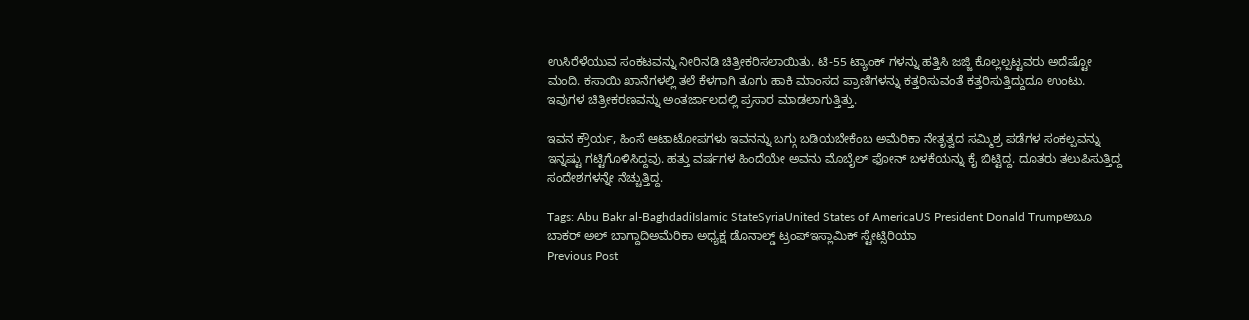ಉಸಿರೆಳೆಯುವ ಸಂಕಟವನ್ನು ನೀರಿನಡಿ ಚಿತ್ರೀಕರಿಸಲಾಯಿತು. ಟಿ-55 ಟ್ಯಾಂಕ್ ಗಳನ್ನು ಹತ್ತಿಸಿ ಜಜ್ಜಿ ಕೊಲ್ಲಲ್ಪಟ್ಟವರು ಅದೆಷ್ಟೋ ಮಂದಿ. ಕಸಾಯಿ ಖಾನೆಗಳಲ್ಲಿ ತಲೆ ಕೆಳಗಾಗಿ ತೂಗು ಹಾಕಿ ಮಾಂಸದ ಪ್ರಾಣಿಗಳನ್ನು ಕತ್ತರಿಸುವಂತೆ ಕತ್ತರಿಸುತ್ತಿದ್ದುದೂ ಉಂಟು. ಇವುಗಳ ಚಿತ್ರೀಕರಣವನ್ನು ಅಂತರ್ಜಾಲದಲ್ಲಿ ಪ್ರಸಾರ ಮಾಡಲಾಗುತ್ತಿತ್ತು.

ಇವನ ಕ್ರೌರ್ಯ, ಹಿಂಸೆ ಆಟಾಟೋಪಗಳು ಇವನನ್ನು ಬಗ್ಗು ಬಡಿಯಬೇಕೆಂಬ ಅಮೆರಿಕಾ ನೇತೃತ್ವದ ಸಮ್ಮಿಶ್ರ ಪಡೆಗಳ ಸಂಕಲ್ಪವನ್ನು ಇನ್ನಷ್ಟು ಗಟ್ಟಿಗೊಳಿಸಿದ್ದವು. ಹತ್ತು ವರ್ಷಗಳ ಹಿಂದೆಯೇ ಅವನು ಮೊಬೈಲ್ ಫೋನ್ ಬಳಕೆಯನ್ನು ಕೈ ಬಿಟ್ಟಿದ್ದ. ದೂತರು ತಲುಪಿಸುತ್ತಿದ್ದ ಸಂದೇಶಗಳನ್ನೇ ನೆಚ್ಚುತ್ತಿದ್ದ.

Tags: Abu Bakr al-BaghdadiIslamic StateSyriaUnited States of AmericaUS President Donald Trumpಅಬೂ ಬಾಕರ್ ಅಲ್ ಬಾಗ್ದಾದಿಅಮೆರಿಕಾ ಅಧ್ಯಕ್ಷ ಡೊನಾಲ್ಡ್ ಟ್ರಂಪ್ಇಸ್ಲಾಮಿಕ್ ಸ್ಟೇಟ್ಸಿರಿಯಾ
Previous Post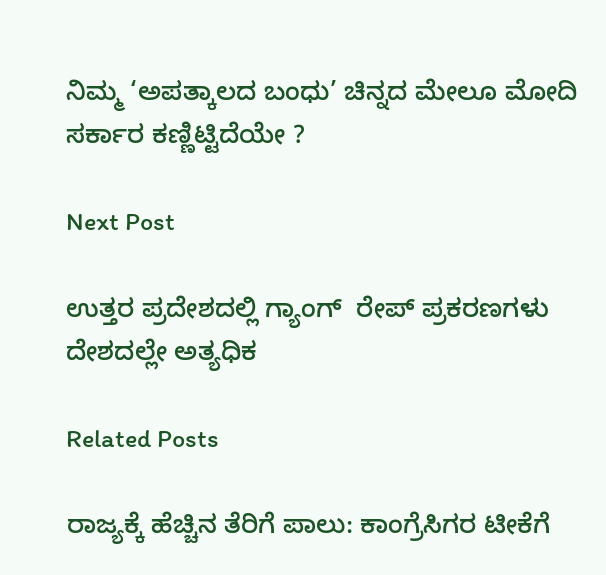ನಿಮ್ಮ ‘ಅಪತ್ಕಾಲದ ಬಂಧು’ ಚಿನ್ನದ ಮೇಲೂ ಮೋದಿ ಸರ್ಕಾರ ಕಣ್ಣಿಟ್ಟಿದೆಯೇ ?

Next Post

ಉತ್ತರ ಪ್ರದೇಶದಲ್ಲಿ ಗ್ಯಾಂಗ್‌  ರೇಪ್‌ ಪ್ರಕರಣಗಳು ದೇಶದಲ್ಲೇ ಅತ್ಯಧಿಕ

Related Posts

ರಾಜ್ಯಕ್ಕೆ ಹೆಚ್ಚಿನ ತೆರಿಗೆ ಪಾಲು: ಕಾಂಗ್ರೆಸಿಗರ ಟೀಕೆಗೆ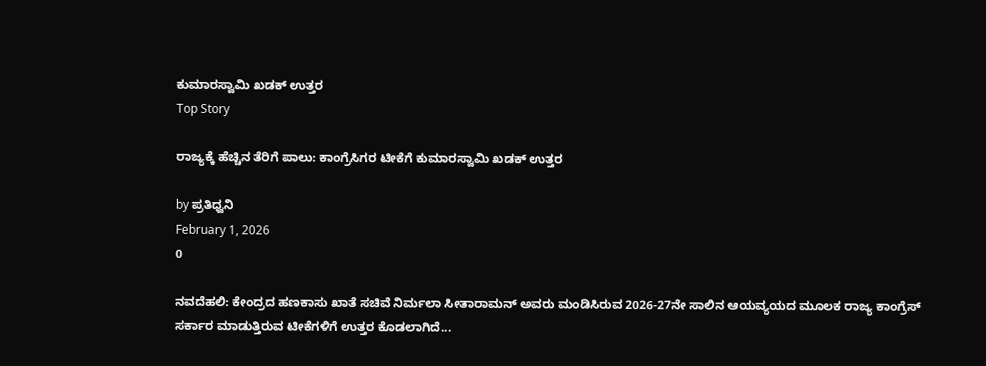ಕುಮಾರಸ್ವಾಮಿ ಖಡಕ್‌ ಉತ್ತರ
Top Story

ರಾಜ್ಯಕ್ಕೆ ಹೆಚ್ಚಿನ ತೆರಿಗೆ ಪಾಲು: ಕಾಂಗ್ರೆಸಿಗರ ಟೀಕೆಗೆ ಕುಮಾರಸ್ವಾಮಿ ಖಡಕ್‌ ಉತ್ತರ

by ಪ್ರತಿಧ್ವನಿ
February 1, 2026
0

ನವದೆಹಲಿ: ಕೇಂದ್ರದ ಹಣಕಾಸು ಖಾತೆ ಸಚಿವೆ ನಿರ್ಮಲಾ ಸೀತಾರಾಮನ್ ಅವರು ಮಂಡಿಸಿರುವ 2026-27ನೇ ಸಾಲಿನ ಆಯವ್ಯಯದ ಮೂಲಕ ರಾಜ್ಯ ಕಾಂಗ್ರೆಸ್ ಸರ್ಕಾರ ಮಾಡುತ್ತಿರುವ ಟೀಕೆಗಳಿಗೆ ಉತ್ತರ ಕೊಡಲಾಗಿದೆ...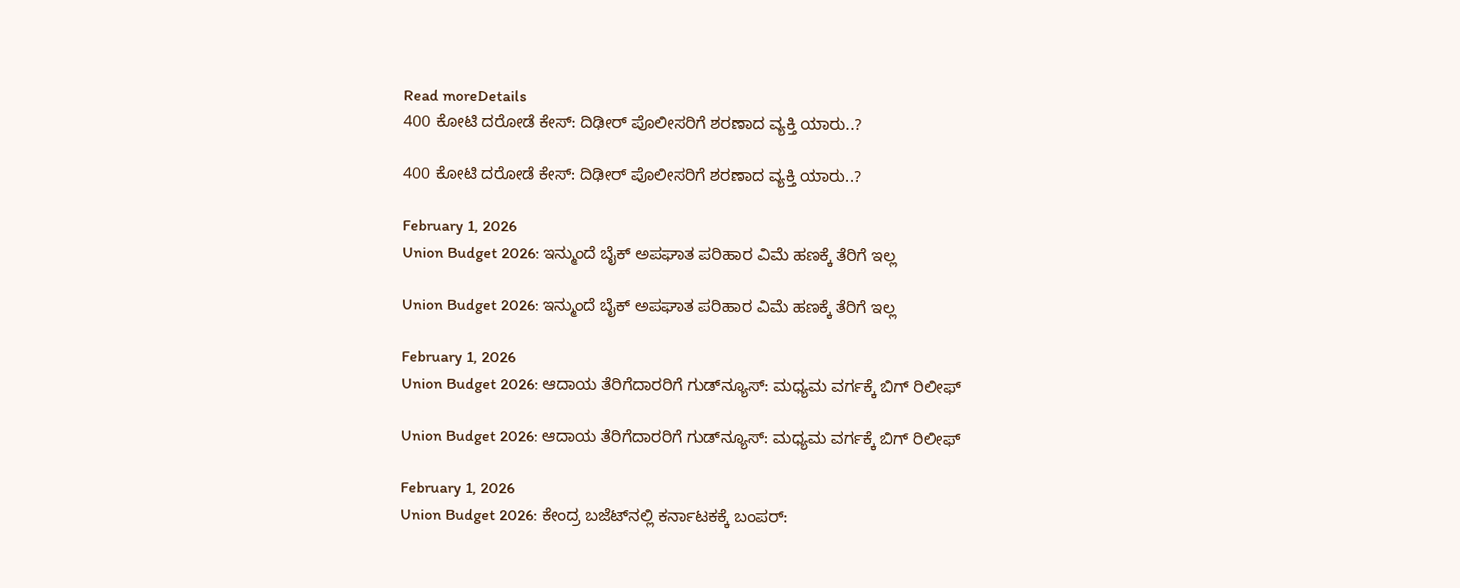Read moreDetails
400 ಕೋಟಿ ದರೋಡೆ ಕೇಸ್‌: ದಿಢೀರ್‌ ಪೊಲೀಸರಿಗೆ ಶರಣಾದ ವ್ಯಕ್ತಿ ಯಾರು..?

400 ಕೋಟಿ ದರೋಡೆ ಕೇಸ್‌: ದಿಢೀರ್‌ ಪೊಲೀಸರಿಗೆ ಶರಣಾದ ವ್ಯಕ್ತಿ ಯಾರು..?

February 1, 2026
Union Budget 2026: ಇನ್ಮುಂದೆ ಬೈಕ್ ಅಪಘಾತ ಪರಿಹಾರ ವಿಮೆ ಹಣಕ್ಕೆ ತೆರಿಗೆ ಇಲ್ಲ

Union Budget 2026: ಇನ್ಮುಂದೆ ಬೈಕ್ ಅಪಘಾತ ಪರಿಹಾರ ವಿಮೆ ಹಣಕ್ಕೆ ತೆರಿಗೆ ಇಲ್ಲ

February 1, 2026
Union Budget 2026: ಆದಾಯ ತೆರಿಗೆದಾರರಿಗೆ ಗುಡ್‌ನ್ಯೂಸ್‌: ಮಧ್ಯಮ ವರ್ಗಕ್ಕೆ ಬಿಗ್‌ ರಿಲೀಫ್

Union Budget 2026: ಆದಾಯ ತೆರಿಗೆದಾರರಿಗೆ ಗುಡ್‌ನ್ಯೂಸ್‌: ಮಧ್ಯಮ ವರ್ಗಕ್ಕೆ ಬಿಗ್‌ ರಿಲೀಫ್

February 1, 2026
Union Budget 2026: ಕೇಂದ್ರ ಬಜೆಟ್‌ನಲ್ಲಿ ಕರ್ನಾಟಕಕ್ಕೆ ಬಂಪರ್‌: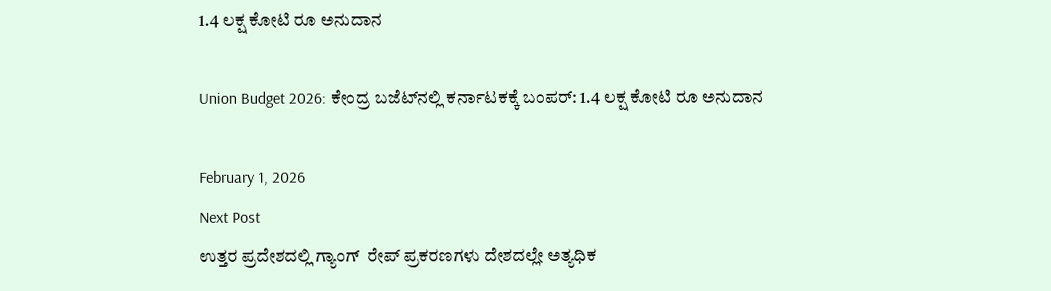1.4 ಲಕ್ಷ ಕೋಟಿ ರೂ ಅನುದಾನ

Union Budget 2026: ಕೇಂದ್ರ ಬಜೆಟ್‌ನಲ್ಲಿ ಕರ್ನಾಟಕಕ್ಕೆ ಬಂಪರ್‌: 1.4 ಲಕ್ಷ ಕೋಟಿ ರೂ ಅನುದಾನ

February 1, 2026
Next Post
ಉತ್ತರ ಪ್ರದೇಶದಲ್ಲಿ ಗ್ಯಾಂಗ್‌  ರೇಪ್‌ ಪ್ರಕರಣಗಳು ದೇಶದಲ್ಲೇ ಅತ್ಯಧಿಕ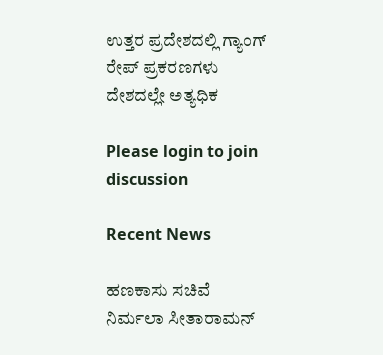ಉತ್ತರ ಪ್ರದೇಶದಲ್ಲಿ ಗ್ಯಾಂಗ್‌  ರೇಪ್‌ ಪ್ರಕರಣಗಳು ದೇಶದಲ್ಲೇ ಅತ್ಯಧಿಕ

Please login to join discussion

Recent News

ಹಣಕಾಸು ಸಚಿವೆ ನಿರ್ಮಲಾ ಸೀತಾರಾಮನ್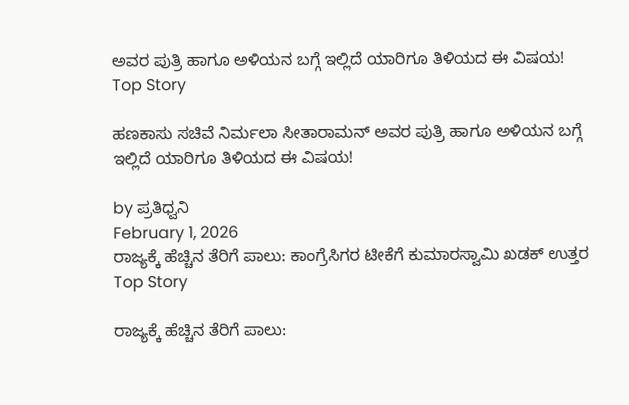ಅವರ ಪುತ್ರಿ ಹಾಗೂ ಅಳಿಯನ ಬಗ್ಗೆ ಇಲ್ಲಿದೆ ಯಾರಿಗೂ ತಿಳಿಯದ ಈ ವಿಷಯ!
Top Story

ಹಣಕಾಸು ಸಚಿವೆ ನಿರ್ಮಲಾ ಸೀತಾರಾಮನ್ ಅವರ ಪುತ್ರಿ ಹಾಗೂ ಅಳಿಯನ ಬಗ್ಗೆ ಇಲ್ಲಿದೆ ಯಾರಿಗೂ ತಿಳಿಯದ ಈ ವಿಷಯ!

by ಪ್ರತಿಧ್ವನಿ
February 1, 2026
ರಾಜ್ಯಕ್ಕೆ ಹೆಚ್ಚಿನ ತೆರಿಗೆ ಪಾಲು: ಕಾಂಗ್ರೆಸಿಗರ ಟೀಕೆಗೆ ಕುಮಾರಸ್ವಾಮಿ ಖಡಕ್‌ ಉತ್ತರ
Top Story

ರಾಜ್ಯಕ್ಕೆ ಹೆಚ್ಚಿನ ತೆರಿಗೆ ಪಾಲು: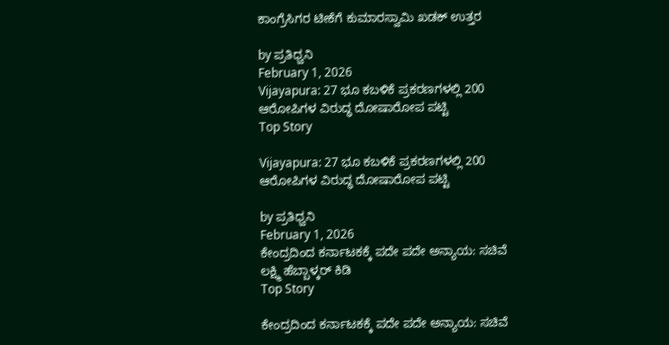ಕಾಂಗ್ರೆಸಿಗರ ಟೀಕೆಗೆ ಕುಮಾರಸ್ವಾಮಿ ಖಡಕ್‌ ಉತ್ತರ

by ಪ್ರತಿಧ್ವನಿ
February 1, 2026
Vijayapura: 27 ಭೂ ಕಬಳಿಕೆ ಪ್ರಕರಣಗಳಲ್ಲಿ 200 ಆರೋಪಿಗಳ ವಿರುದ್ಧ ದೋಷಾರೋಪ ಪಟ್ಟಿ
Top Story

Vijayapura: 27 ಭೂ ಕಬಳಿಕೆ ಪ್ರಕರಣಗಳಲ್ಲಿ 200 ಆರೋಪಿಗಳ ವಿರುದ್ಧ ದೋಷಾರೋಪ ಪಟ್ಟಿ

by ಪ್ರತಿಧ್ವನಿ
February 1, 2026
ಕೇಂದ್ರದಿಂದ ಕರ್ನಾಟಕಕ್ಕೆ ಪದೇ ಪದೇ ಅನ್ಯಾಯ: ಸಚಿವೆ ಲಕ್ಷ್ಮಿ ಹೆಬ್ಬಾಳ್ಕರ್ ಕಿಡಿ
Top Story

ಕೇಂದ್ರದಿಂದ ಕರ್ನಾಟಕಕ್ಕೆ ಪದೇ ಪದೇ ಅನ್ಯಾಯ: ಸಚಿವೆ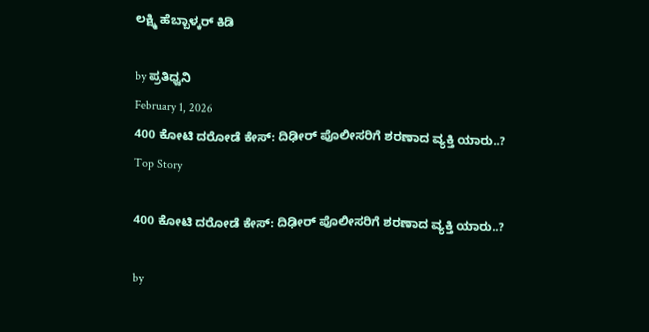ಲಕ್ಷ್ಮಿ ಹೆಬ್ಬಾಳ್ಕರ್ ಕಿಡಿ

by ಪ್ರತಿಧ್ವನಿ
February 1, 2026
400 ಕೋಟಿ ದರೋಡೆ ಕೇಸ್‌: ದಿಢೀರ್‌ ಪೊಲೀಸರಿಗೆ ಶರಣಾದ ವ್ಯಕ್ತಿ ಯಾರು..?
Top Story

400 ಕೋಟಿ ದರೋಡೆ ಕೇಸ್‌: ದಿಢೀರ್‌ ಪೊಲೀಸರಿಗೆ ಶರಣಾದ ವ್ಯಕ್ತಿ ಯಾರು..?

by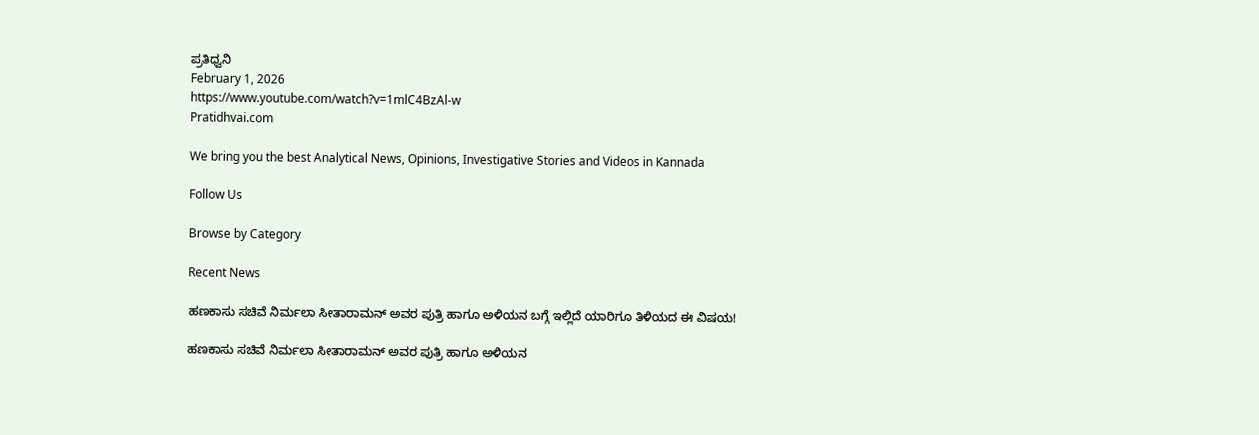ಪ್ರತಿಧ್ವನಿ
February 1, 2026
https://www.youtube.com/watch?v=1mlC4BzAl-w
Pratidhvai.com

We bring you the best Analytical News, Opinions, Investigative Stories and Videos in Kannada

Follow Us

Browse by Category

Recent News

ಹಣಕಾಸು ಸಚಿವೆ ನಿರ್ಮಲಾ ಸೀತಾರಾಮನ್ ಅವರ ಪುತ್ರಿ ಹಾಗೂ ಅಳಿಯನ ಬಗ್ಗೆ ಇಲ್ಲಿದೆ ಯಾರಿಗೂ ತಿಳಿಯದ ಈ ವಿಷಯ!

ಹಣಕಾಸು ಸಚಿವೆ ನಿರ್ಮಲಾ ಸೀತಾರಾಮನ್ ಅವರ ಪುತ್ರಿ ಹಾಗೂ ಅಳಿಯನ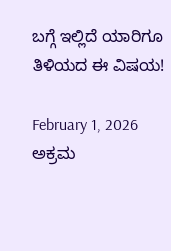ಬಗ್ಗೆ ಇಲ್ಲಿದೆ ಯಾರಿಗೂ ತಿಳಿಯದ ಈ ವಿಷಯ!

February 1, 2026
ಅಕ್ರಮ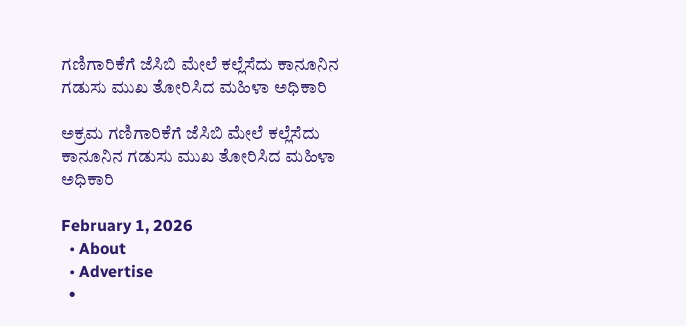ಗಣಿಗಾರಿಕೆಗೆ ಜೆಸಿಬಿ ಮೇಲೆ ಕಲ್ಲೆಸೆದು ಕಾನೂನಿನ ಗಡುಸು ಮುಖ ತೋರಿಸಿದ ಮಹಿಳಾ ಅಧಿಕಾರಿ

ಅಕ್ರಮ ಗಣಿಗಾರಿಕೆಗೆ ಜೆಸಿಬಿ ಮೇಲೆ ಕಲ್ಲೆಸೆದು ಕಾನೂನಿನ ಗಡುಸು ಮುಖ ತೋರಿಸಿದ ಮಹಿಳಾ ಅಧಿಕಾರಿ

February 1, 2026
  • About
  • Advertise
  •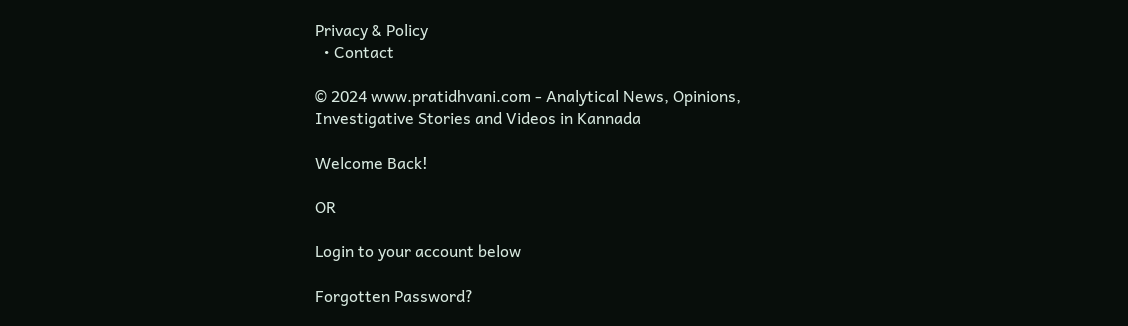Privacy & Policy
  • Contact

© 2024 www.pratidhvani.com - Analytical News, Opinions, Investigative Stories and Videos in Kannada

Welcome Back!

OR

Login to your account below

Forgotten Password?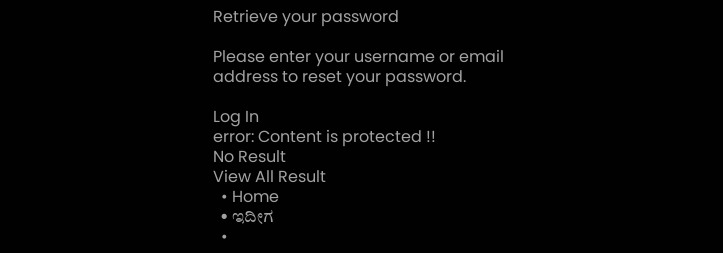Retrieve your password

Please enter your username or email address to reset your password.

Log In
error: Content is protected !!
No Result
View All Result
  • Home
  • ಇದೀಗ
  •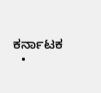ಕರ್ನಾಟಕ
  •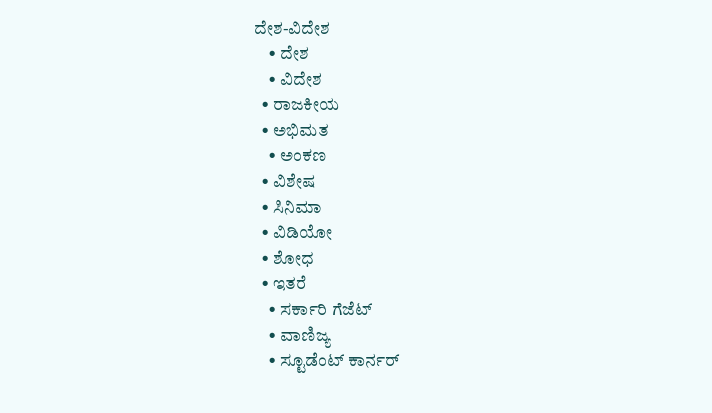ದೇಶ-ವಿದೇಶ
    • ದೇಶ
    • ವಿದೇಶ
  • ರಾಜಕೀಯ
  • ಅಭಿಮತ
    • ಅಂಕಣ
  • ವಿಶೇಷ
  • ಸಿನಿಮಾ
  • ವಿಡಿಯೋ
  • ಶೋಧ
  • ಇತರೆ
    • ಸರ್ಕಾರಿ ಗೆಜೆಟ್
    • ವಾಣಿಜ್ಯ
    • ಸ್ಟೂಡೆಂಟ್‌ ಕಾರ್ನರ್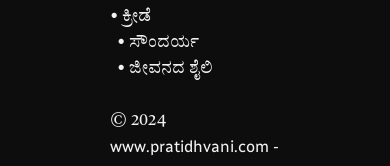• ಕ್ರೀಡೆ
  • ಸೌಂದರ್ಯ
  • ಜೀವನದ ಶೈಲಿ

© 2024 www.pratidhvani.com -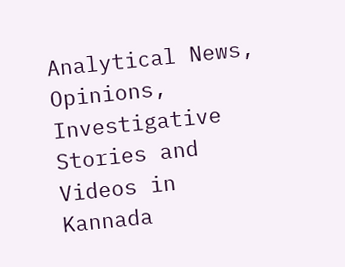Analytical News, Opinions, Investigative Stories and Videos in Kannada